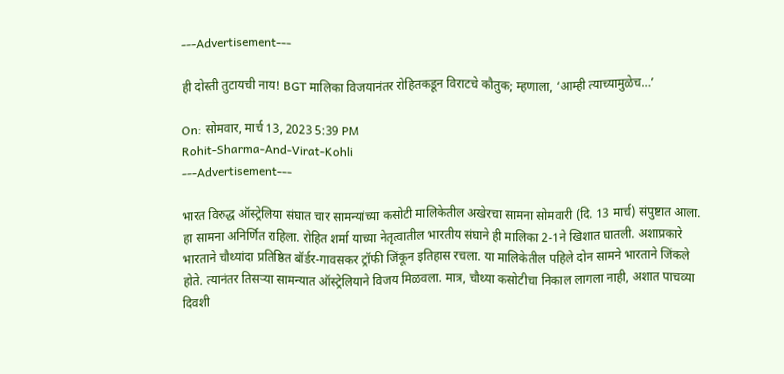---Advertisement---

ही दोस्ती तुटायची नाय! BGT मालिका विजयानंतर रोहितकडून विराटचे कौतुक; म्हणाला, ‘आम्ही त्याच्यामुळेच…’

On: सोमवार, मार्च 13, 2023 5:39 PM
Rohit-Sharma-And-Virat-Kohli
---Advertisement---

भारत विरुद्ध ऑस्ट्रेलिया संघात चार सामन्यांच्या कसोटी मालिकेतील अखेरचा सामना सोमवारी (दि. 13 मार्च) संपुष्टात आला. हा सामना अनिर्णित राहिला. रोहित शर्मा याच्या नेतृत्वातील भारतीय संघाने ही मालिका 2-1ने खिशात घातली. अशाप्रकारे भारताने चौथ्यांदा प्रतिष्ठित बॉर्डर-गावसकर ट्रॉफी जिंकून इतिहास रचला. या मालिकेतील पहिले दोन सामने भारताने जिंकले होते. त्यानंतर तिसऱ्या सामन्यात ऑस्ट्रेलियाने विजय मिळवला. मात्र, चौथ्या कसोटीचा निकाल लागला नाही, अशात पाचव्या दिवशी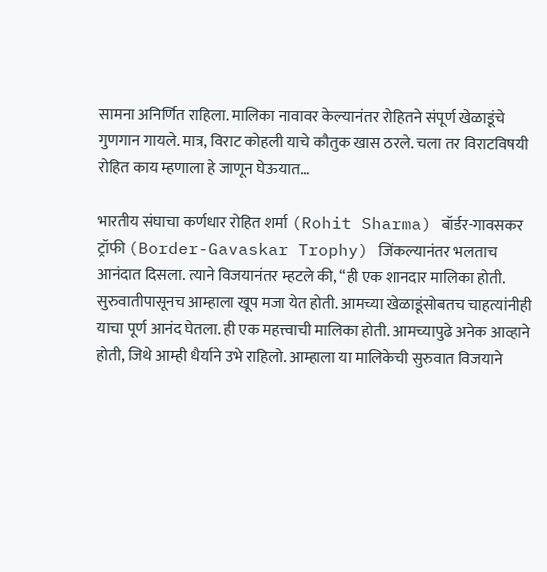सामना अनिर्णित राहिला. मालिका नावावर केल्यानंतर रोहितने संपूर्ण खेळाडूंचे गुणगान गायले. मात्र, विराट कोहली याचे कौतुक खास ठरले. चला तर विराटविषयी रोहित काय म्हणाला हे जाणून घेऊयात…

भारतीय संघाचा कर्णधार रोहित शर्मा (Rohit Sharma) बॉर्डर-गावसकर ट्रॉफी (Border-Gavaskar Trophy) जिंकल्यानंतर भलताच आनंदात दिसला. त्याने विजयानंतर म्हटले की, “ही एक शानदार मालिका होती. सुरुवातीपासूनच आम्हाला खूप मजा येत होती. आमच्या खेळाडूंसोबतच चाहत्यांनीही याचा पूर्ण आनंद घेतला. ही एक महत्त्वाची मालिका होती. आमच्यापुढे अनेक आव्हाने होती, जिथे आम्ही धैर्याने उभे राहिलो. आम्हाला या मालिकेची सुरुवात विजयाने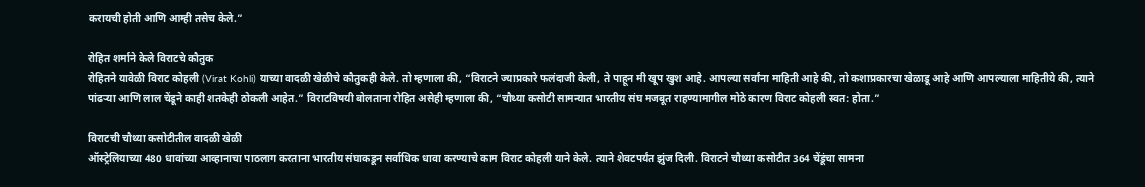करायची होती आणि आम्ही तसेच केले.”

रोहित शर्माने केले विराटचे कौतुक
रोहितने यावेळी विराट कोहली (Virat Kohli) याच्या वादळी खेळीचे कौतुकही केले. तो म्हणाला की, “विराटने ज्याप्रकारे फलंदाजी केली, ते पाहून मी खूप खुश आहे. आपल्या सर्वांना माहिती आहे की, तो कशाप्रकारचा खेळाडू आहे आणि आपल्याला माहितीये की, त्याने पांढऱ्या आणि लाल चेंडूने काही शतकेही ठोकली आहेत.” विराटविषयी बोलताना रोहित असेही म्हणाला की, “चौथ्या कसोटी सामन्यात भारतीय संघ मजबूत राहण्यामागील मोठे कारण विराट कोहली स्वत: होता.”

विराटची चौथ्या कसोटीतील वादळी खेळी
ऑस्ट्रेलियाच्या 480 धावांच्या आव्हानाचा पाठलाग करताना भारतीय संघाकडून सर्वाधिक धावा करण्याचे काम विराट कोहली याने केले. त्याने शेवटपर्यंत झुंज दिली. विराटने चौथ्या कसोटीत 364 चेंडूंचा सामना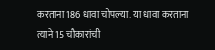करताना 186 धावा चोपल्या. या धावा करताना त्याने 15 चौकारांची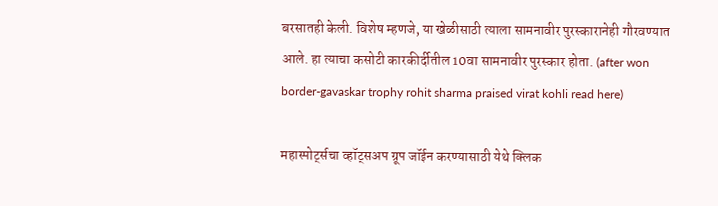बरसातही केली. विशेष म्हणजे, या खेळीसाठी त्याला सामनावीर पुरस्कारानेही गौरवण्यात आले. हा त्याचा कसोटी कारकीर्दीतील 10वा सामनावीर पुरस्कार होता. (after won border-gavaskar trophy rohit sharma praised virat kohli read here)

महास्पोर्ट्सचा व्हॉट्सअप ग्रूप जॉईन करण्यासाठी येथे क्लिक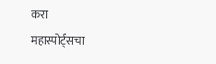करा
महास्पोर्ट्सचा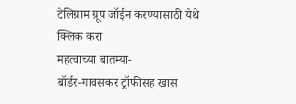टेलिग्राम ग्रूप जॉईन करण्यासाठी येथे क्लिक करा
महत्वाच्या बातम्या-
बॉर्डर-गावसकर ट्रॉफीसह खास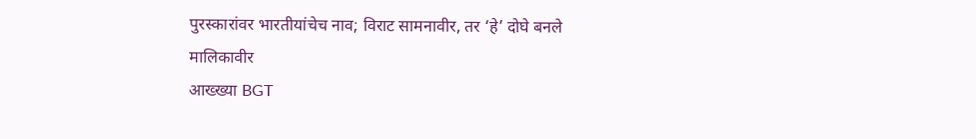पुरस्कारांवर भारतीयांचेच नाव; विराट सामनावीर, तर ‘हे’ दोघे बनले मालिकावीर
आख्ख्या BGT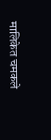मालिकेत चमकले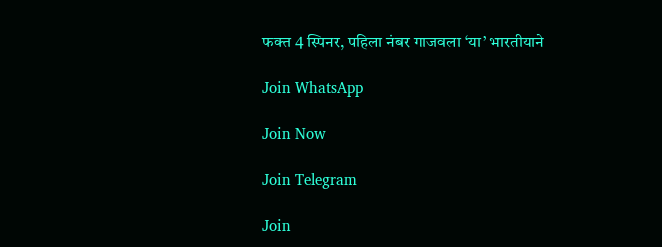फक्त 4 स्पिनर, पहिला नंबर गाजवला ‘या’ भारतीयाने

Join WhatsApp

Join Now

Join Telegram

Join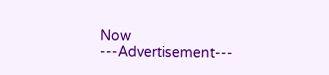Now
---Advertisement---